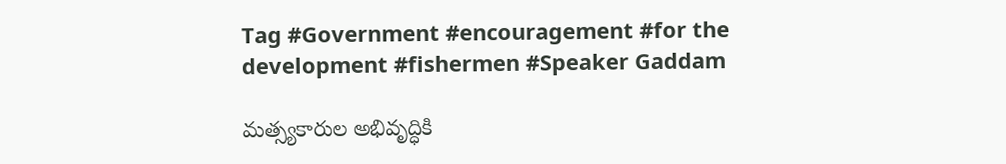Tag #Government #encouragement #for the development #fishermen #Speaker Gaddam

మత్స్యకారుల అభివృద్ధికి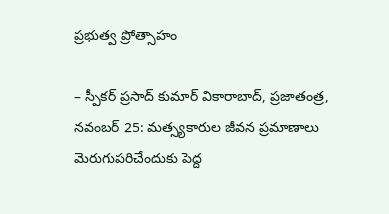ప్రభుత్వ ప్రోత్సాహం

– స్పీకర్ ప్రసాద్ కుమార్ వికారాబాద్, ప్రజాతంత్ర, నవంబర్ 25: మత్స్యకారుల జీవన ప్రమాణాలు మెరుగుపరిచేందుకు పెద్ద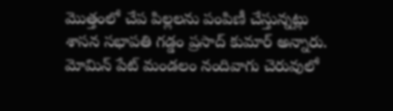మొత్తంలో చేప పిల్లలను పంపిణీ చేస్తున్న‌ట్లు శాసన సభాపతి గడ్డం ప్రసాద్ కుమార్ అన్నారు. మోమిన్ పేట్ మండలం నందివాగు చెరువులో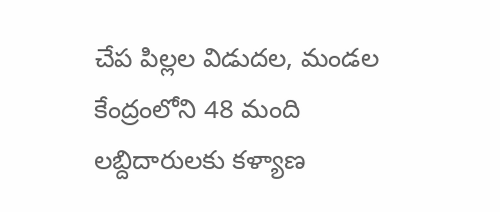చేప పిల్లల విడుదల, మండల కేంద్రంలోని 48 మంది లబ్దిదారులకు కళ్యాణ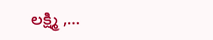లక్ష్మి ,…